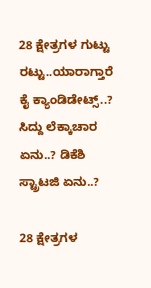28 ಕ್ಷೇತ್ರಗಳ ಗುಟ್ಟು ರಟ್ಟು..ಯಾರಾಗ್ತಾರೆ ಕೈ ಕ್ಯಾಂಡಿಡೇಟ್ಸ್..? ಸಿದ್ದು ಲೆಕ್ಕಾಚಾರ ಏನು..? ಡಿಕೆಶಿ ಸ್ಟ್ರಾಟಜಿ ಏನು..?

28 ಕ್ಷೇತ್ರಗಳ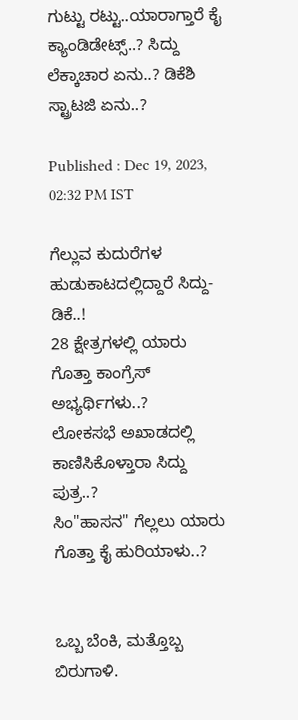ಗುಟ್ಟು ರಟ್ಟು..ಯಾರಾಗ್ತಾರೆ ಕೈ ಕ್ಯಾಂಡಿಡೇಟ್ಸ್..? ಸಿದ್ದು ಲೆಕ್ಕಾಚಾರ ಏನು..? ಡಿಕೆಶಿ ಸ್ಟ್ರಾಟಜಿ ಏನು..?

Published : Dec 19, 2023, 02:32 PM IST

ಗೆಲ್ಲುವ ಕುದುರೆಗಳ ಹುಡುಕಾಟದಲ್ಲಿದ್ದಾರೆ ಸಿದ್ದು-ಡಿಕೆ..!
28 ಕ್ಷೇತ್ರಗಳಲ್ಲಿ ಯಾರು ಗೊತ್ತಾ ಕಾಂಗ್ರೆಸ್ ಅಭ್ಯರ್ಥಿಗಳು..?
ಲೋಕಸಭೆ ಅಖಾಡದಲ್ಲಿ ಕಾಣಿಸಿಕೊಳ್ತಾರಾ ಸಿದ್ದು ಪುತ್ರ..?
ಸಿಂ"ಹಾಸನ" ಗೆಲ್ಲಲು ಯಾರು ಗೊತ್ತಾ ಕೈ ಹುರಿಯಾಳು..?


ಒಬ್ಬ ಬೆಂಕಿ, ಮತ್ತೊಬ್ಬ ಬಿರುಗಾಳಿ.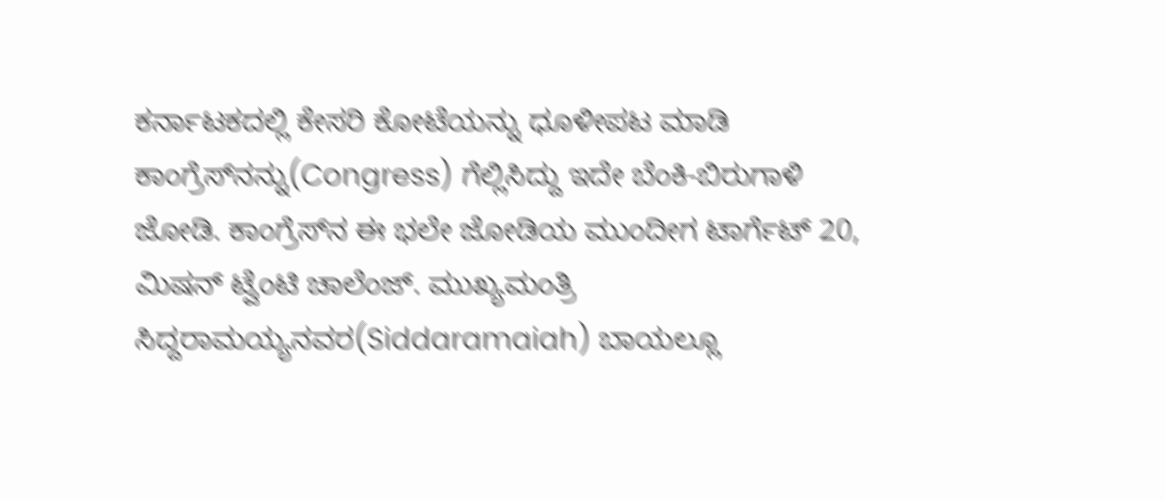ಕರ್ನಾಟಕದಲ್ಲಿ ಕೇಸರಿ ಕೋಟೆಯನ್ನು ಧೂಳೀಪಟ ಮಾಡಿ ಕಾಂಗ್ರೆಸ್‌ನನ್ನು(Congress) ಗೆಲ್ಲಿಸಿದ್ದು ಇದೇ ಬೆಂಕಿ-ಬಿರುಗಾಳಿ ಜೋಡಿ. ಕಾಂಗ್ರೆಸ್‌ನ ಈ ಭಲೇ ಜೋಡಿಯ ಮುಂದೀಗ ಟಾರ್ಗೆಟ್ 20, ಮಿಷನ್ ಟ್ವೆಂಟಿ ಚಾಲೆಂಜ್. ಮುಖ್ಯಮಂತ್ರಿ ಸಿದ್ದರಾಮಯ್ಯನವರ(Siddaramaiah) ಬಾಯಲ್ಲೂ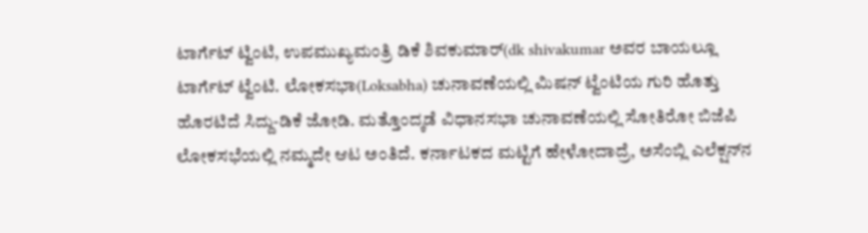ಟಾರ್ಗೆಟ್ ಟ್ವಿಂಟಿ, ಉಪಮುಖ್ಯಮಂತ್ರಿ ಡಿಕೆ ಶಿವಕುಮಾರ್(dk shivakumar ಅವರ ಬಾಯಲ್ಲೂ ಟಾರ್ಗೆಟ್ ಟ್ವೆಂಟಿ. ಲೋಕಸಭಾ(Loksabha) ಚುನಾವಣೆಯಲ್ಲಿ ಮಿಷನ್ ಟ್ವೆಂಟಿಯ ಗುರಿ ಹೊತ್ತು ಹೊರಟಿದೆ ಸಿದ್ದು-ಡಿಕೆ ಜೋಡಿ. ಮತ್ತೊಂದ್ಕಡೆ ವಿಧಾನಸಭಾ ಚುನಾವಣೆಯಲ್ಲಿ ಸೋತಿರೋ ಬಿಜೆಪಿ ಲೋಕಸಭೆಯಲ್ಲಿ ನಮ್ಮದೇ ಆಟ ಅಂತಿದೆ. ಕರ್ನಾಟಕದ ಮಟ್ಟಿಗೆ ಹೇಳೋದಾದ್ರೆ, ಅಸೆಂಬ್ಲಿ ಎಲೆಕ್ಷನ್‌ನ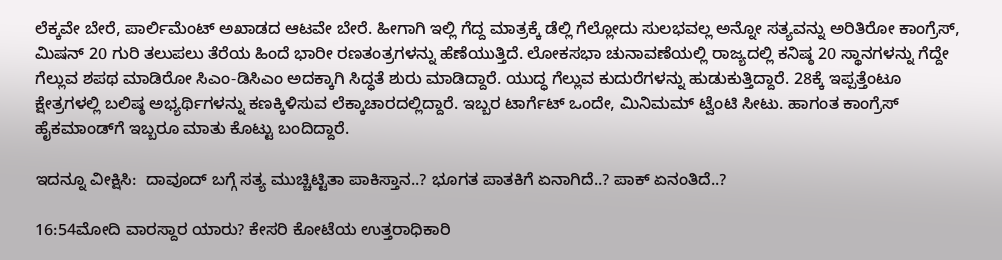ಲೆಕ್ಕವೇ ಬೇರೆ, ಪಾರ್ಲಿಮೆಂಟ್ ಅಖಾಡದ ಆಟವೇ ಬೇರೆ. ಹೀಗಾಗಿ ಇಲ್ಲಿ ಗೆದ್ದ ಮಾತ್ರಕ್ಕೆ ಡೆಲ್ಲಿ ಗೆಲ್ಲೋದು ಸುಲಭವಲ್ಲ ಅನ್ನೋ ಸತ್ಯವನ್ನು ಅರಿತಿರೋ ಕಾಂಗ್ರೆಸ್, ಮಿಷನ್ 20 ಗುರಿ ತಲುಪಲು ತೆರೆಯ ಹಿಂದೆ ಭಾರೀ ರಣತಂತ್ರಗಳನ್ನು ಹೆಣೆಯುತ್ತಿದೆ. ಲೋಕಸಭಾ ಚುನಾವಣೆಯಲ್ಲಿ ರಾಜ್ಯದಲ್ಲಿ ಕನಿಷ್ಠ 20 ಸ್ಥಾನಗಳನ್ನು ಗೆದ್ದೇ ಗೆಲ್ಲುವ ಶಪಥ ಮಾಡಿರೋ ಸಿಎಂ-ಡಿಸಿಎಂ ಅದಕ್ಕಾಗಿ ಸಿದ್ಧತೆ ಶುರು ಮಾಡಿದ್ದಾರೆ. ಯುದ್ಧ ಗೆಲ್ಲುವ ಕುದುರೆಗಳನ್ನು ಹುಡುಕುತ್ತಿದ್ದಾರೆ. 28ಕ್ಕೆ ಇಪ್ಪತ್ತೆಂಟೂ ಕ್ಷೇತ್ರಗಳಲ್ಲಿ ಬಲಿಷ್ಠ ಅಭ್ಯರ್ಥಿಗಳನ್ನು ಕಣಕ್ಕಿಳಿಸುವ ಲೆಕ್ಕಾಚಾರದಲ್ಲಿದ್ದಾರೆ. ಇಬ್ಬರ ಟಾರ್ಗೆಟ್ ಒಂದೇ, ಮಿನಿಮಮ್ ಟ್ವೆಂಟಿ ಸೀಟು. ಹಾಗಂತ ಕಾಂಗ್ರೆಸ್ ಹೈಕಮಾಂಡ್‌ಗೆ ಇಬ್ಬರೂ ಮಾತು ಕೊಟ್ಟು ಬಂದಿದ್ದಾರೆ.

ಇದನ್ನೂ ವೀಕ್ಷಿಸಿ:  ದಾವೂದ್ ಬಗ್ಗೆ ಸತ್ಯ ಮುಚ್ಚಿಟ್ಟಿತಾ ಪಾಕಿಸ್ತಾನ..? ಭೂಗತ ಪಾತಕಿಗೆ ಏನಾಗಿದೆ..? ಪಾಕ್ ಏನಂತಿದೆ..?

16:54ಮೋದಿ ವಾರಸ್ದಾರ ಯಾರು? ಕೇಸರಿ ಕೋಟೆಯ ಉತ್ತರಾಧಿಕಾರಿ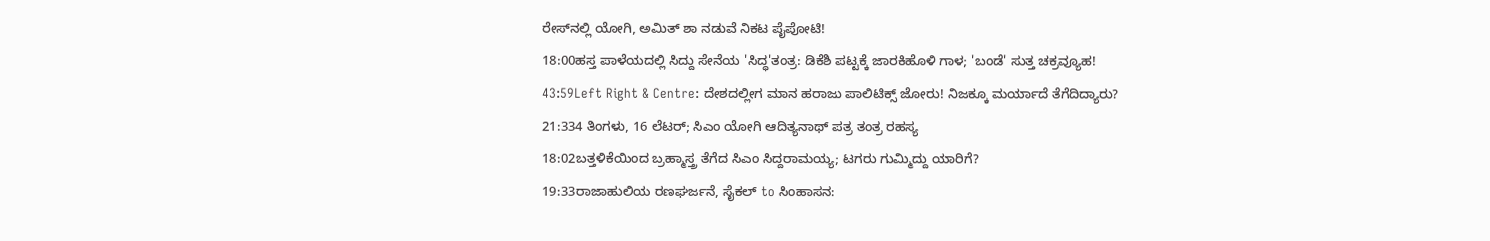ರೇಸ್‌ನಲ್ಲಿ ಯೋಗಿ, ಅಮಿತ್ ಶಾ ನಡುವೆ ನಿಕಟ ಪೈಪೋಟಿ!
18:00ಹಸ್ತ ಪಾಳೆಯದಲ್ಲಿ ಸಿದ್ದು ಸೇನೆಯ 'ಸಿದ್ಧ'ತಂತ್ರ: ಡಿಕೆಶಿ ಪಟ್ಟಕ್ಕೆ ಜಾರಕಿಹೊಳಿ ಗಾಳ; 'ಬಂಡೆ' ಸುತ್ತ ಚಕ್ರವ್ಯೂಹ!
43:59Left Right & Centre: ದೇಶದಲ್ಲೀಗ ಮಾನ ಹರಾಜು ಪಾಲಿಟಿಕ್ಸ್ ಜೋರು! ನಿಜಕ್ಕೂ ಮರ್ಯಾದೆ ತೆಗೆದಿದ್ಯಾರು?
21:334 ತಿಂಗಳು, 16 ಲೆಟರ್; ಸಿಎಂ ಯೋಗಿ ಆದಿತ್ಯನಾಥ್ ಪತ್ರ ತಂತ್ರ ರಹಸ್ಯ
18:02ಬತ್ತಳಿಕೆಯಿಂದ ಬ್ರಹ್ಮಾಸ್ತ್ರ ತೆಗೆದ ಸಿಎಂ ಸಿದ್ದರಾಮಯ್ಯ; ಟಗರು ಗುಮ್ಮಿದ್ದು ಯಾರಿಗೆ?
19:33ರಾಜಾಹುಲಿಯ ರಣಘರ್ಜನೆ, ಸೈಕಲ್ to ಸಿಂಹಾಸನ: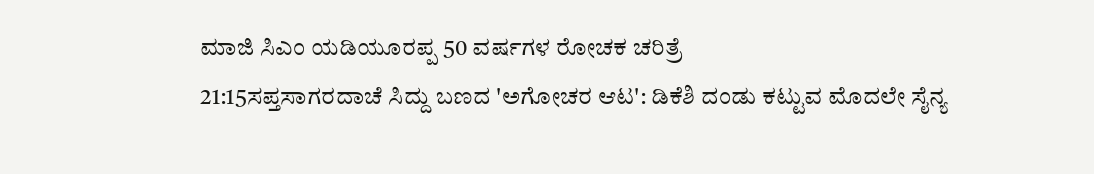ಮಾಜಿ ಸಿಎಂ ಯಡಿಯೂರಪ್ಪ 50 ವರ್ಷಗಳ ರೋಚಕ ಚರಿತ್ರೆ
21:15ಸಪ್ತಸಾಗರದಾಚೆ ಸಿದ್ದು ಬಣದ 'ಅಗೋಚರ ಆಟ': ಡಿಕೆಶಿ ದಂಡು ಕಟ್ಟುವ ಮೊದಲೇ ಸೈನ್ಯ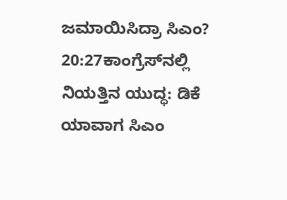ಜಮಾಯಿಸಿದ್ರಾ ಸಿಎಂ?
20:27ಕಾಂಗ್ರೆಸ್‌ನಲ್ಲಿ ನಿಯತ್ತಿನ ಯುದ್ಧ: ಡಿಕೆ ಯಾವಾಗ ಸಿಎಂ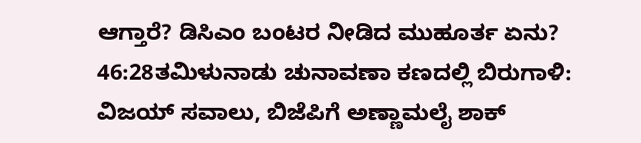ಆಗ್ತಾರೆ? ಡಿಸಿಎಂ ಬಂಟರ ನೀಡಿದ ಮುಹೂರ್ತ ಏನು?
46:28ತಮಿಳುನಾಡು ಚುನಾವಣಾ ಕಣದಲ್ಲಿ ಬಿರುಗಾಳಿ: ವಿಜಯ್ ಸವಾಲು, ಬಿಜೆಪಿಗೆ ಅಣ್ಣಾಮಲೈ ಶಾಕ್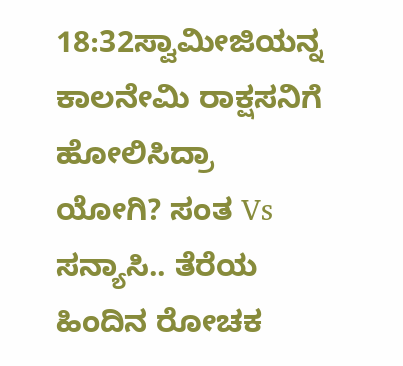18:32ಸ್ವಾಮೀಜಿಯನ್ನ ಕಾಲನೇಮಿ ರಾಕ್ಷಸನಿಗೆ ಹೋಲಿಸಿದ್ರಾ ಯೋಗಿ? ಸಂತ Vs ಸನ್ಯಾಸಿ.. ತೆರೆಯ ಹಿಂದಿನ ರೋಚಕ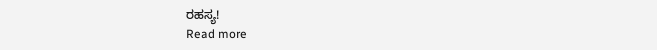ರಹಸ್ಯ!
Read more